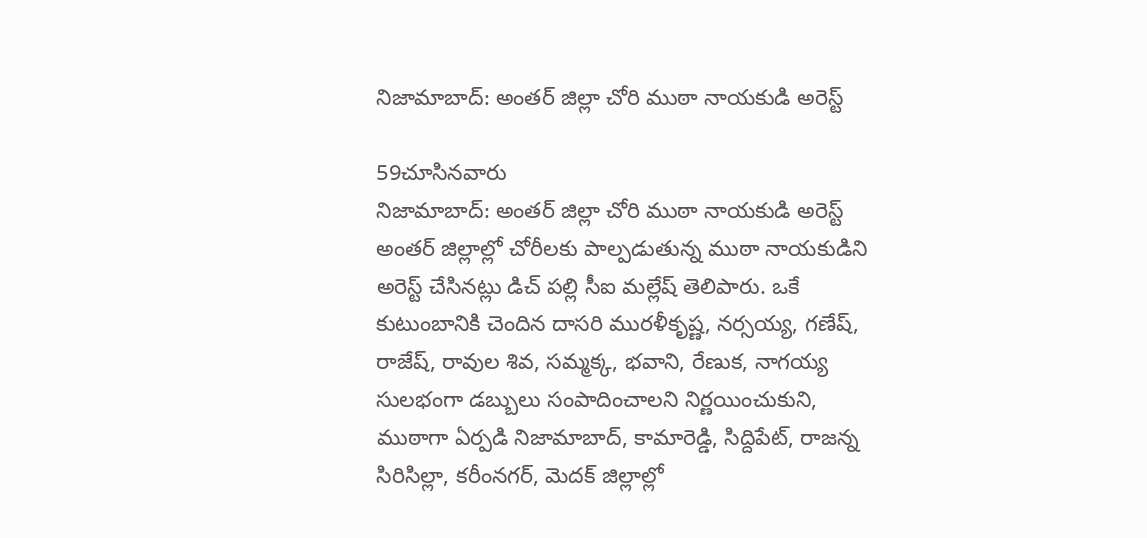నిజామాబాద్: అంతర్ జిల్లా చోరి ముఠా నాయకుడి అరెస్ట్

59చూసినవారు
నిజామాబాద్: అంతర్ జిల్లా చోరి ముఠా నాయకుడి అరెస్ట్
అంతర్ జిల్లాల్లో చోరీలకు పాల్పడుతున్న ముఠా నాయకుడిని అరెస్ట్ చేసినట్లు డిచ్ పల్లి సీఐ మల్లేష్ తెలిపారు. ఒకే కుటుంబానికి చెందిన దాసరి మురళీకృష్ణ, నర్సయ్య, గణేష్, రాజేష్, రావుల శివ, సమ్మక్క, భవాని, రేణుక, నాగయ్య సులభంగా డబ్బులు సంపాదించాలని నిర్ణయించుకుని, ముఠాగా ఏర్పడి నిజామాబాద్, కామారెడ్డి, సిద్దిపేట్, రాజన్న సిరిసిల్లా, కరీంనగర్, మెదక్ జిల్లాల్లో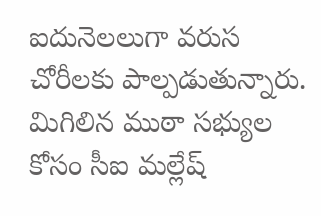ఐదునెలలుగా వరుస చోరీలకు పాల్పడుతున్నారు. మిగిలిన ముఠా సభ్యుల కోసం సీఐ మల్లేష్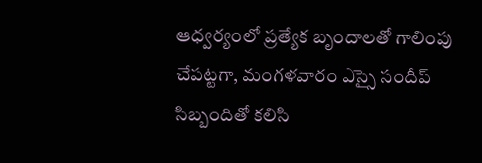ఆధ్వర్యంలో ప్రత్యేక బృందాలతో గాలింపు చేపట్టగా, మంగళవారం ఎస్సై సందీప్ సిబ్బందితో కలిసి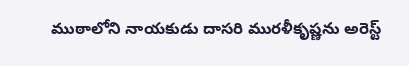ముఠాలోని నాయకుడు దాసరి మురళీకృష్ణను అరెస్ట్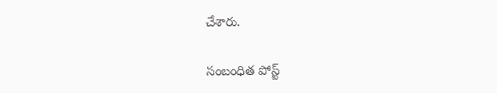చేశారు.

సంబంధిత పోస్ట్